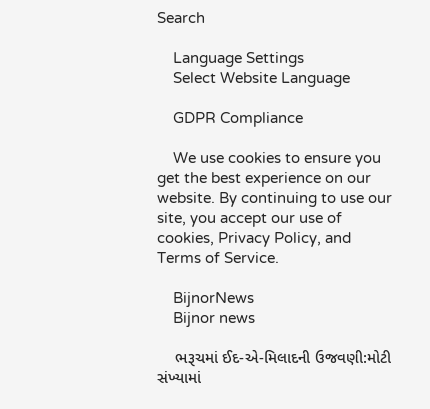Search

    Language Settings
    Select Website Language

    GDPR Compliance

    We use cookies to ensure you get the best experience on our website. By continuing to use our site, you accept our use of cookies, Privacy Policy, and Terms of Service.

    BijnorNews
    Bijnor news

    ભરૂચમાં ઈદ-એ-મિલાદની ઉજવણી:મોટી સંખ્યામાં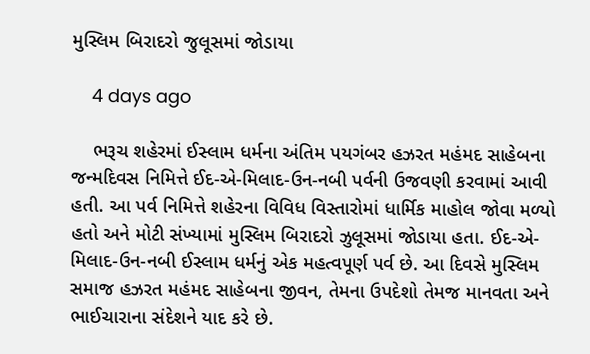મુસ્લિમ બિરાદરો જુલૂસમાં જોડાયા

    4 days ago

    ભરૂચ શહેરમાં ઈસ્લામ ધર્મના અંતિમ પયગંબર હઝરત મહંમદ સાહેબના જન્મદિવસ નિમિત્તે ઈદ-એ-મિલાદ-ઉન-નબી પર્વની ઉજવણી કરવામાં આવી હતી. આ પર્વ નિમિત્તે શહેરના વિવિધ વિસ્તારોમાં ધાર્મિક માહોલ જોવા મળ્યો હતો અને મોટી સંખ્યામાં મુસ્લિમ બિરાદરો ઝુલૂસમાં જોડાયા હતા. ઈદ-એ-મિલાદ-ઉન-નબી ઈસ્લામ ધર્મનું એક મહત્વપૂર્ણ પર્વ છે. આ દિવસે મુસ્લિમ સમાજ હઝરત મહંમદ સાહેબના જીવન, તેમના ઉપદેશો તેમજ માનવતા અને ભાઈચારાના સંદેશને યાદ કરે છે.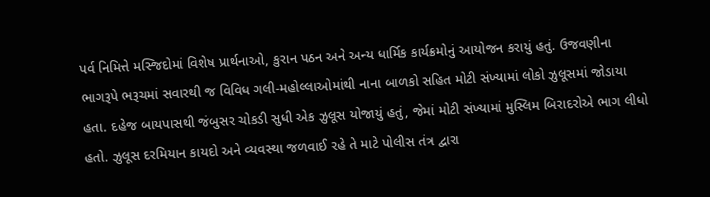પર્વ નિમિત્તે મસ્જિદોમાં વિશેષ પ્રાર્થનાઓ, કુરાન પઠન અને અન્ય ધાર્મિક કાર્યક્રમોનું આયોજન કરાયું હતું. ઉજવણીના ભાગરૂપે ભરૂચમાં સવારથી જ વિવિધ ગલી-મહોલ્લાઓમાંથી નાના બાળકો સહિત મોટી સંખ્યામાં લોકો ઝુલૂસમાં જોડાયા હતા. દહેજ બાયપાસથી જંબુસર ચોકડી સુધી એક ઝુલૂસ યોજાયું હતું, જેમાં મોટી સંખ્યામાં મુસ્લિમ બિરાદરોએ ભાગ લીધો હતો. ઝુલૂસ દરમિયાન કાયદો અને વ્યવસ્થા જળવાઈ રહે તે માટે પોલીસ તંત્ર દ્વારા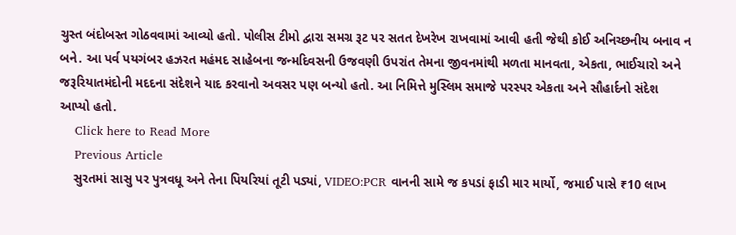ચુસ્ત બંદોબસ્ત ગોઠવવામાં આવ્યો હતો. પોલીસ ટીમો દ્વારા સમગ્ર રૂટ પર સતત દેખરેખ રાખવામાં આવી હતી જેથી કોઈ અનિચ્છનીય બનાવ ન બને. આ પર્વ પયગંબર હઝરત મહંમદ સાહેબના જન્મદિવસની ઉજવણી ઉપરાંત તેમના જીવનમાંથી મળતા માનવતા, એકતા, ભાઈચારો અને જરૂરિયાતમંદોની મદદના સંદેશને યાદ કરવાનો અવસર પણ બન્યો હતો. આ નિમિત્તે મુસ્લિમ સમાજે પરસ્પર એકતા અને સૌહાર્દનો સંદેશ આપ્યો હતો.
    Click here to Read More
    Previous Article
    સુરતમાં સાસુ પર પુત્રવધૂ અને તેના પિયરિયાં તૂટી પડ્યાં, VIDEO:PCR વાનની સામે જ કપડાં ફાડી માર માર્યો, જમાઈ પાસે ₹10 લાખ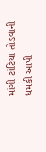માંગી ટાંટિયા તોડવાની ધમકી આપી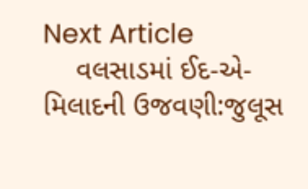Next Article
    વલસાડમાં ઈદ-એ-મિલાદની ઉજવણી:જુલૂસ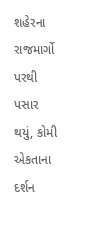શહેરના રાજમાર્ગો પરથી પસાર થયું, કોમી એકતાના દર્શન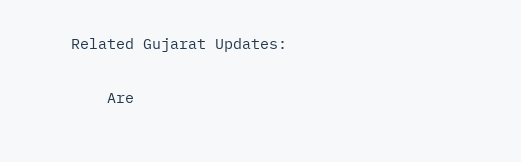Related Gujarat Updates:

    Are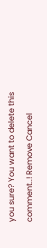you sure? You want to delete this comment..! Remove Cancel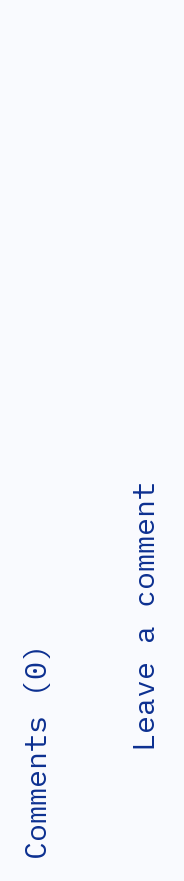Comments (0)

      Leave a comment